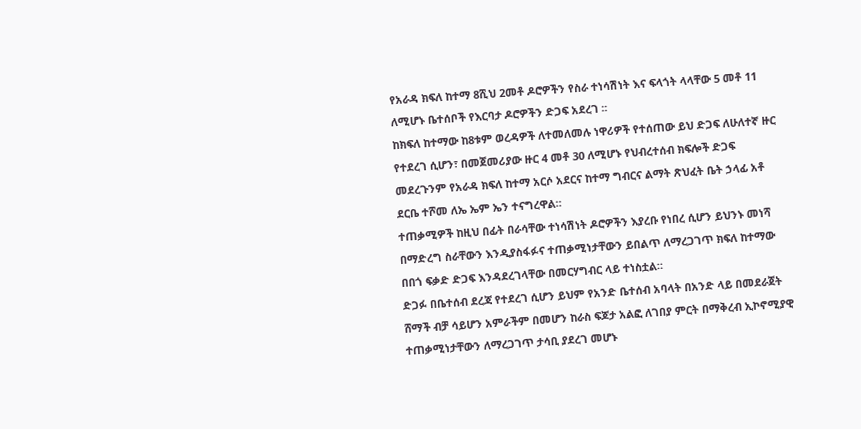የአራዳ ክፍለ ከተማ 8ሺህ 2መቶ ዶሮዎችን የስራ ተነሳሽነት እና ፍላጎት ላላቸው 5 መቶ 11 ለሚሆኑ ቤተሰቦች የእርባታ ዶሮዎችን ድጋፍ አደረገ ፡፡
ከክፍለ ከተማው ከ8ቱም ወረዳዎች ለተመለመሉ ነዋሪዎች የተሰጠው ይህ ድጋፍ ለሁለተኛ ዙር የተደረገ ሲሆን፣ በመጀመሪያው ዙር 4 መቶ 30 ለሚሆኑ የህብረተሰብ ክፍሎች ድጋፍ መደረጉንም የአራዳ ክፍለ ከተማ አርሶ አደርና ከተማ ግብርና ልማት ጽህፈት ቤት ኃላፊ አቶ ደርቤ ተሾመ ለኤ ኤም ኤን ተናግረዋል።
ተጠቃሚዎች ከዚህ በፊት በራሳቸው ተነሳሽነት ዶሮዎችን እያረቡ የነበረ ሲሆን ይህንኑ መነሻ በማድረግ ስራቸውን እንዲያስፋፉና ተጠቃሚነታቸውን ይበልጥ ለማረጋገጥ ክፍለ ከተማው በበጎ ፍቃድ ድጋፍ እንዳደረገላቸው በመርሃግብር ላይ ተነስቷል።
ድጋፉ በቤተሰብ ደረጃ የተደረገ ሲሆን ይህም የአንድ ቤተሰብ አባላት በአንድ ላይ በመደራጀት ሸማች ብቻ ሳይሆን አምራችም በመሆን ከራስ ፍጆታ አልፎ ለገበያ ምርት በማቅረብ ኢኮኖሚያዊ ተጠቃሚነታቸውን ለማረጋገጥ ታሳቢ ያደረገ መሆኑ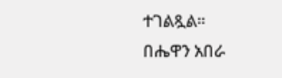ተገልጿል።
በሔዋን አበራ